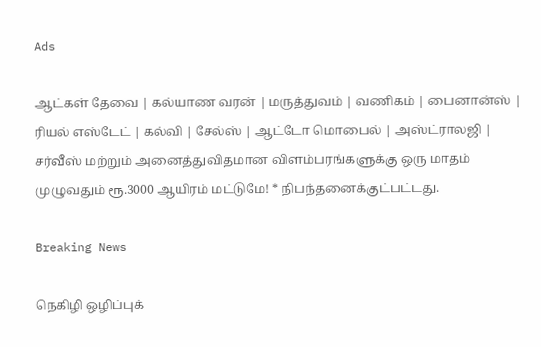Ads

ஆட்கள் தேவை | கல்யாண வரன் | மருத்துவம் | வணிகம் | பைனான்ஸ் | ரியல் எஸ்டேட் | கல்வி | சேல்ஸ் | ஆட்டோ மொபைல் | அஸ்ட்ராலஜி | சர்வீஸ் மற்றும் அனைத்துவிதமான விளம்பரங்களுக்கு ஒரு மாதம் முழுவதும் ரூ.3000 ஆயிரம் மட்டுமே! * நிபந்தனைக்குட்பட்டது.

Breaking News

நெகிழி ஒழிப்புக்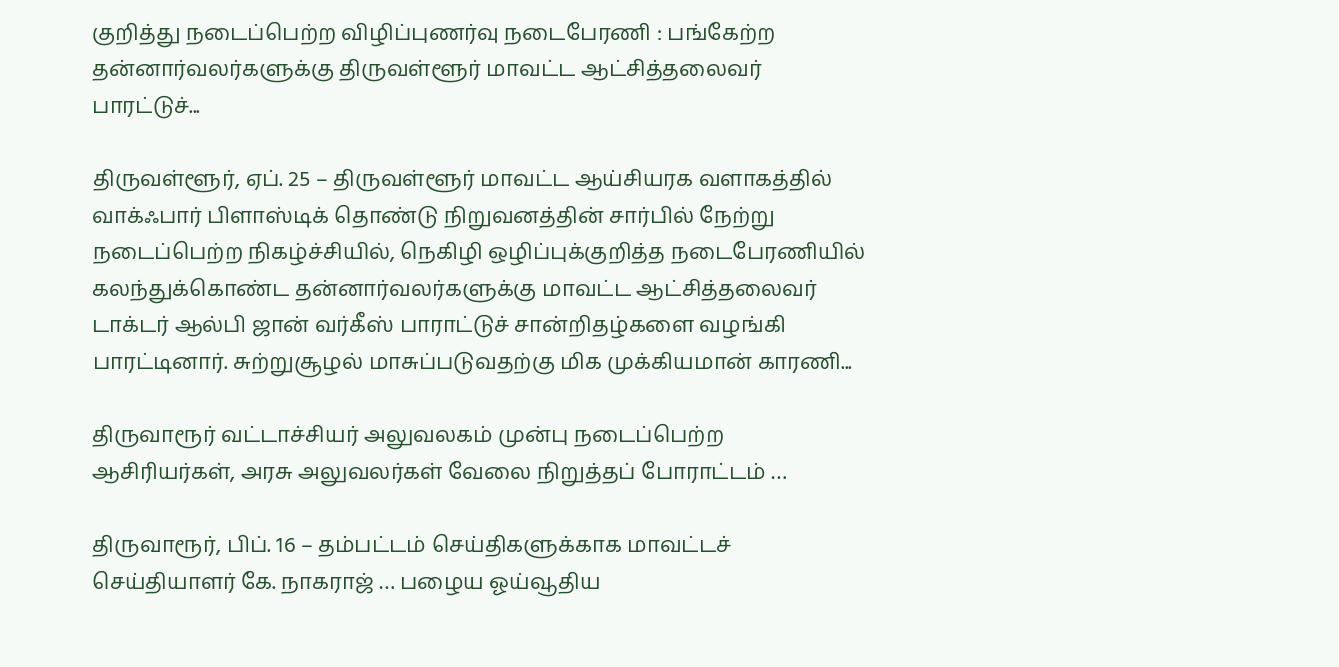குறித்து நடைப்பெற்ற விழிப்புணர்வு நடைபேரணி : பங்கேற்ற தன்னார்வலர்களுக்கு திருவள்ளூர் மாவட்ட ஆட்சித்தலைவர் பாரட்டுச்...

திருவள்ளூர், ஏப். 25 – திருவள்ளூர் மாவட்ட ஆய்சியரக வளாகத்தில் வாக்ஃபார் பிளாஸ்டிக் தொண்டு நிறுவனத்தின் சார்பில் நேற்று நடைப்பெற்ற நிகழ்ச்சியில், நெகிழி ஒழிப்புக்குறித்த நடைபேரணியில் கலந்துக்கொண்ட தன்னார்வலர்களுக்கு மாவட்ட ஆட்சித்தலைவர் டாக்டர் ஆல்பி ஜான் வர்கீஸ் பாராட்டுச் சான்றிதழ்களை வழங்கி பாரட்டினார். சுற்றுசூழல் மாசுப்படுவதற்கு மிக முக்கியமான் காரணி...

திருவாரூர் வட்டாச்சியர் அலுவலகம் முன்பு நடைப்பெற்ற ஆசிரியர்கள், அரசு அலுவலர்கள் வேலை நிறுத்தப் போராட்டம் …

திருவாரூர், பிப். 16 – தம்பட்டம் செய்திகளுக்காக மாவட்டச் செய்தியாளர் கே. நாகராஜ் … பழைய ஓய்வூதிய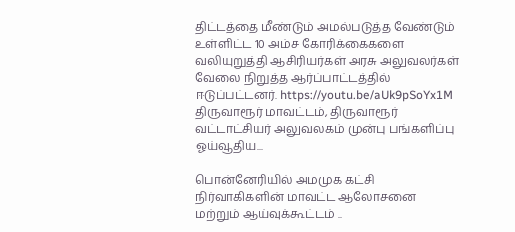திட்டத்தை மீண்டும் அமல்படுத்த வேண்டும் உள்ளிட்ட 10 அம்ச கோரிக்கைகளை வலியுறுத்தி ஆசிரியர்கள் அரசு அலுவலர்கள் வேலை நிறுத்த ஆர்ப்பாட்டத்தில் ஈடுப்பட்டனர். https://youtu.be/aUk9pSoYx1M திருவாரூர் மாவட்டம், திருவாரூர் வட்டாட்சியர் அலுவலகம் முன்பு பங்களிப்பு ஓய்வூதிய...

பொன்னேரியில் அமமுக கட்சி நிர்வாகிகளின் மாவட்ட ஆலோசனை மற்றும் ஆய்வுக்கூட்டம் ..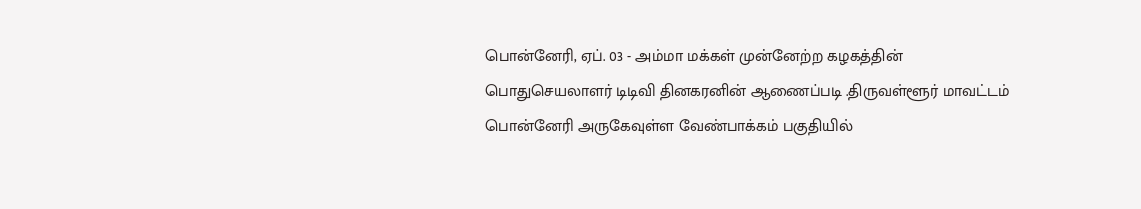பொன்னேரி, ஏப். 03 - அம்மா மக்கள் முன்னேற்ற கழகத்தின் பொதுசெயலாளர் டிடிவி தினகரனின் ஆணைப்படி .திருவள்ளூர் மாவட்டம் பொன்னேரி அருகேவுள்ள வேண்பாக்கம் பகுதியில்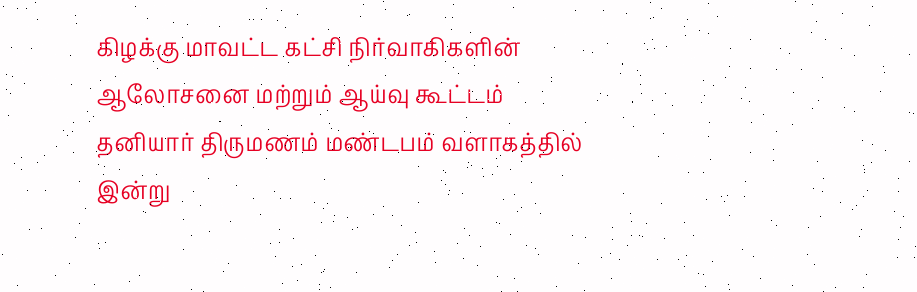கிழக்கு மாவட்ட கட்சி நிர்வாகிகளின் ஆலோசனை மற்றும் ஆய்வு கூட்டம் தனியார் திருமணம் மண்டபம் வளாகத்தில் இன்று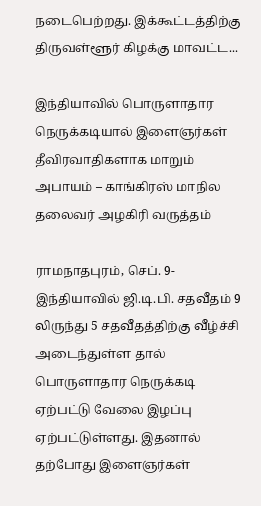நடைபெற்றது. இக்கூட்டத்திற்கு திருவள்ளூர் கிழக்கு மாவட்ட...

இந்தியாவில் பொருளாதார நெருக்கடியால் இளைஞர்கள் தீவிரவாதிகளாக மாறும் அபாயம் – காங்கிரஸ் மாநில தலைவர் அழகிரி வருத்தம்

ராமநாதபுரம், செப். 9- இந்தியாவில் ஜி.டி.பி. சதவீதம் 9 லிருந்து 5 சதவீதத்திற்கு வீழ்ச்சி அடைந்துள்ள தால் பொருளாதார நெருக்கடி ஏற்பட்டு வேலை இழப்பு ஏற்பட்டுள்ளது. இதனால் தற்போது இளைஞர்கள்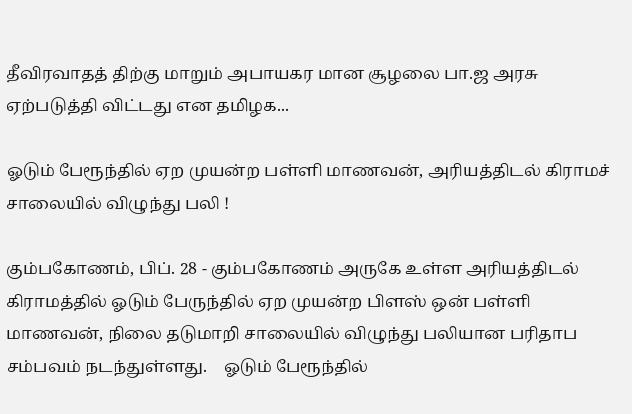தீவிரவாதத் திற்கு மாறும் அபாயகர மான சூழலை பா.ஜ அரசு ஏற்படுத்தி விட்டது என தமிழக...

ஓடும் பேரூந்தில் ஏற முயன்ற பள்ளி மாணவன், அரியத்திடல் கிராமச் சாலையில் விழுந்து பலி !

கும்பகோணம், பிப். 28 - கும்பகோணம் அருகே உள்ள அரியத்திடல் கிராமத்தில் ஓடும் பேருந்தில் ஏற முயன்ற பிளஸ் ஒன் பள்ளி மாணவன், நிலை தடுமாறி சாலையில் விழுந்து பலியான பரிதாப சம்பவம் நடந்துள்ளது.    ஓடும் பேரூந்தில்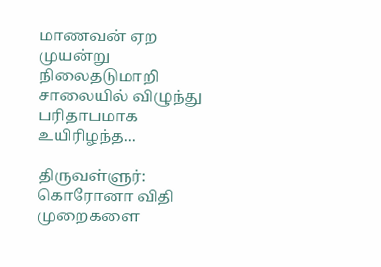மாணவன் ஏற முயன்று நிலைதடுமாறி சாலையில் விழுந்து பரிதாபமாக உயிரிழந்த...

திருவள்ளுர்: கொரோனா விதி முறைகளை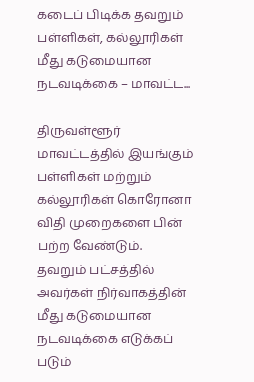கடைப் பிடிக்க தவறும் பள்ளிகள், கல்லூரிகள் மீது கடுமையான நடவடிக்கை – மாவட்ட...

திருவள்ளூர் மாவட்டத்தில் இயங்கும் பள்ளிகள் மற்றும் கல்லூரிகள் கொரோனா விதி முறைகளை பின் பற்ற வேண்டும். தவறும் பட்சத்தில் அவர்கள் நிர்வாகத்தின் மீது கடுமையான நடவடிக்கை எடுக்கப் படும்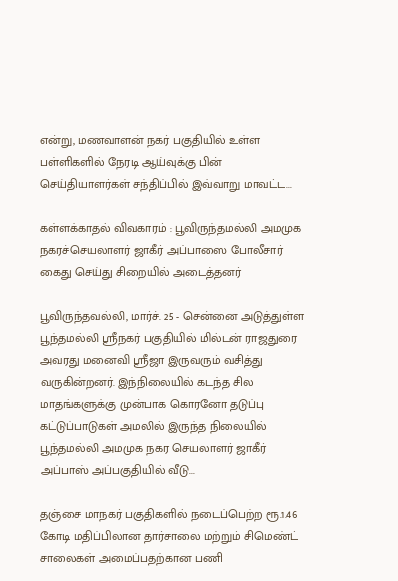என்று, மணவாளன் நகர் பகுதியில் உள்ள பள்ளிகளில் நேரடி ஆய்வுக்கு பின் செய்தியாளர்கள் சந்திப்பில் இவ்வாறு மாவட்ட...

கள்ளக்காதல் விவகாரம் : பூவிருந்தமல்லி அமமுக நகரச்செயலாளர் ஜாகீர் அப்பாஸை போலீசார் கைது செய்து சிறையில் அடைத்தனர்

பூவிருந்தவல்லி, மார்ச். 25 - சென்னை அடுத்துள்ள பூந்தமல்லி ஸ்ரீநகர் பகுதியில் மில்டன் ராஜதுரை அவரது மனைவி ஸ்ரீஜா இருவரும் வசித்து வருகின்றனர். இந்நிலையில் கடந்த சில மாதங்களுக்கு முன்பாக கொரனோ தடுப்பு கட்டுப்பாடுகள் அமலில் இருந்த நிலையில் பூந்தமல்லி அமமுக நகர செயலாளர் ஜாகீர் அப்பாஸ் அப்பகுதியில் வீடு...

தஞ்சை மாநகர் பகுதிகளில் நடைப்பெற்ற ரூ.1.46 கோடி மதிப்பிலான தார்சாலை மற்றும் சிமெண்ட் சாலைகள் அமைப்பதற்கான பணி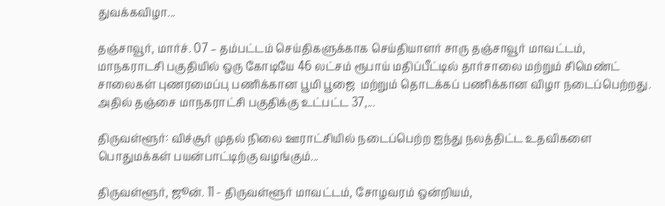துவக்கவிழா...

தஞ்சாவூர், மார்ச். 07 – தம்பட்டம் செய்திகளுக்காக செய்தியாளர் சாரு தஞ்சாவூர் மாவட்டம், மாநகராடசி பகுதியில் ஒரு கோடியே 46 லட்சம் ரூபாய் மதிப்பீட்டில் தார்சாலை மற்றும் சிமெண்ட் சாலைகள் புணரமைப்பு பணிக்கான பூமி பூஜை  மற்றும் தொடக்கப் பணிக்கான விழா நடைப்பெற்றது. அதில் தஞ்சை மாநகராட்சி பகுதிக்கு உட்பட்ட 37,...

திருவள்ளூர்: விச்சூர் முதல் நிலை ஊராட்சியில் நடைப்பெற்ற ஐந்து நலத்திட்ட உதவிகளை பொதுமக்கள் பயன்பாட்டிற்கு வழங்கும்...

திருவள்ளூர், ஜூன். 11 - திருவள்ளூர் மாவட்டம், சோழவரம் ஒன்றியம்,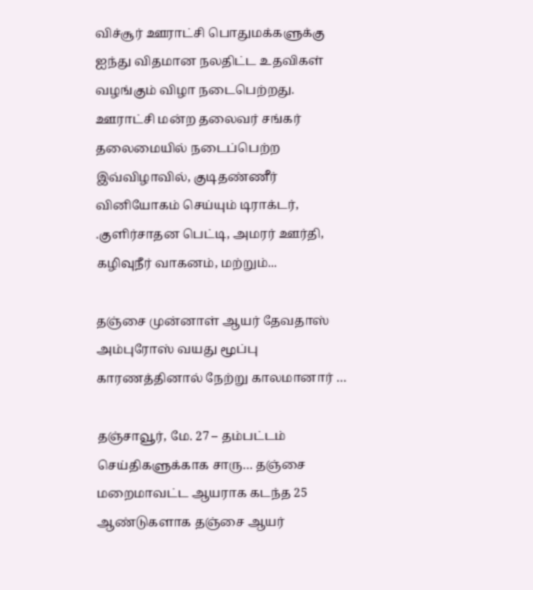விச்சூர் ஊராட்சி பொதுமக்களுக்கு ஐந்து விதமான நலதிட்ட உதவிகள் வழங்கும் விழா நடைபெற்றது. ஊராட்சி மன்ற தலைவர் சங்கர் தலைமையில் நடைப்பெற்ற இவ்விழாவில், குடிதண்ணீர் வினியோகம் செய்யும் டிராக்டர், .குளிர்சாதன பெட்டி, அமரர் ஊர்தி, கழிவுநீர் வாகனம், மற்றும்...

தஞ்சை முன்னாள் ஆயர் தேவதாஸ் அம்புரோஸ் வயது மூப்பு காரணத்தினால் நேற்று காலமானார் …

தஞ்சாவூர், மே. 27 – தம்பட்டம் செய்திகளுக்காக சாரு… தஞ்சை மறைமாவட்ட ஆயராக கடந்த 25 ஆண்டுகளாக தஞ்சை ஆயர்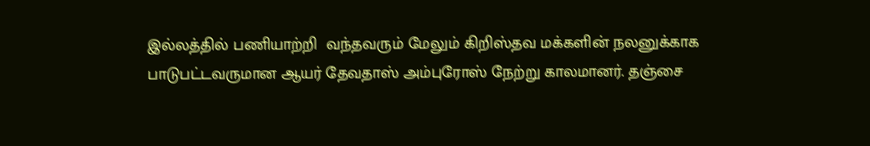இல்லத்தில் பணியாற்றி  வந்தவரும் மேலும் கிறிஸ்தவ மக்களின் நலனுக்காக பாடுபட்டவருமான ஆயர் தேவதாஸ் அம்புரோஸ் நேற்று காலமானர். தஞ்சை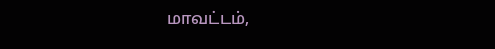மாவட்டம்,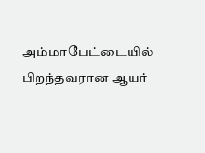அம்மாபேட்டையில் பிறந்தவரான ஆயர்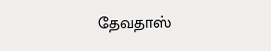தேவதாஸ்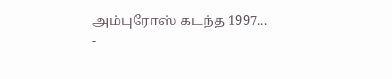அம்புரோஸ் கடந்த 1997...
-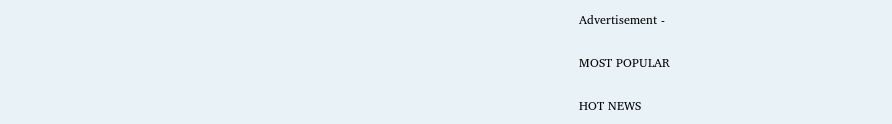Advertisement -

MOST POPULAR

HOT NEWS